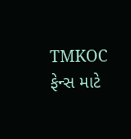TMKOC ફેન્સ માટે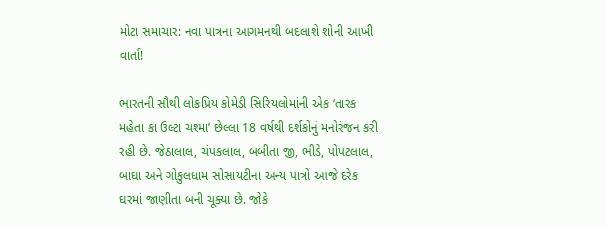મોટા સમાચાર: નવા પાત્રના આગમનથી બદલાશે શોની આખી વાર્તા!

ભારતની સૌથી લોકપ્રિય કોમેડી સિરિયલોમાંની એક ‘તારક મહેતા કા ઉલ્ટા ચશ્મા’ છેલ્લા 18 વર્ષથી દર્શકોનું મનોરંજન કરી રહી છે. જેઠાલાલ, ચંપકલાલ, બબીતા જી, ભીડે, પોપટલાલ, બાઘા અને ગોકુલધામ સોસાયટીના અન્ય પાત્રો આજે દરેક ઘરમાં જાણીતા બની ચૂક્યા છે. જોકે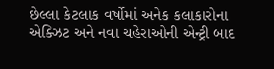છેલ્લા કેટલાક વર્ષોમાં અનેક કલાકારોના એક્ઝિટ અને નવા ચહેરાઓની એન્ટ્રી બાદ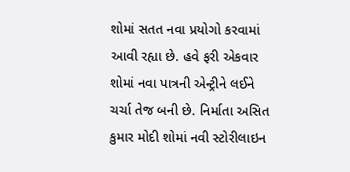શોમાં સતત નવા પ્રયોગો કરવામાં આવી રહ્યા છે. હવે ફરી એકવાર શોમાં નવા પાત્રની એન્ટ્રીને લઈને ચર્ચા તેજ બની છે. નિર્માતા અસિત કુમાર મોદી શોમાં નવી સ્ટોરીલાઇન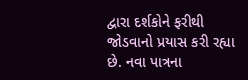દ્વારા દર્શકોને ફરીથી જોડવાનો પ્રયાસ કરી રહ્યા છે. નવા પાત્રના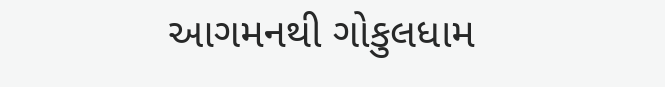આગમનથી ગોકુલધામ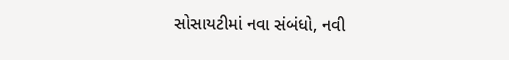સોસાયટીમાં નવા સંબંધો, નવી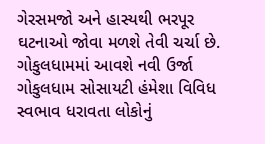ગેરસમજો અને હાસ્યથી ભરપૂર ઘટનાઓ જોવા મળશે તેવી ચર્ચા છે. ગોકુલધામમાં આવશે નવી ઉર્જા ગોકુલધામ સોસાયટી હંમેશા વિવિધ સ્વભાવ ધરાવતા લોકોનું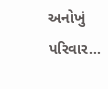અનોખું પરિવાર…